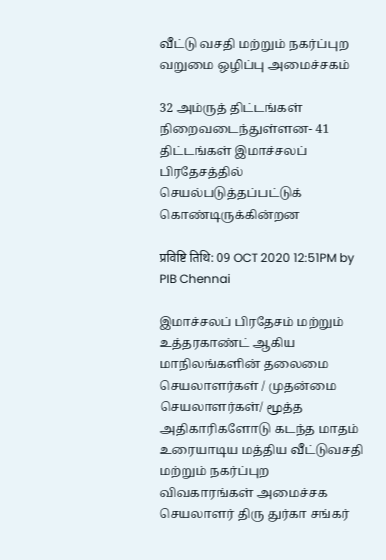வீட்டு வசதி மற்றும் நகர்ப்புற வறுமை ஒழிப்பு அமைச்சகம்

32 அம்ருத் திட்டங்கள் நிறைவடைந்துள்ளன- 41 திட்டங்கள் இமாச்சலப் பிரதேசத்தில் செயல்படுத்தப்பட்டுக் கொண்டிருக்கின்றன

प्रविष्टि तिथि: 09 OCT 2020 12:51PM by PIB Chennai

இமாச்சலப் பிரதேசம் மற்றும் உத்தரகாண்ட் ஆகிய மாநிலங்களின் தலைமை செயலாளர்கள் / முதன்மை செயலாளர்கள்/ மூத்த அதிகாரிகளோடு கடந்த மாதம் உரையாடிய மத்திய வீட்டுவசதி மற்றும் நகர்ப்புற விவகாரங்கள் அமைச்சக செயலாளர் திரு துர்கா சங்கர்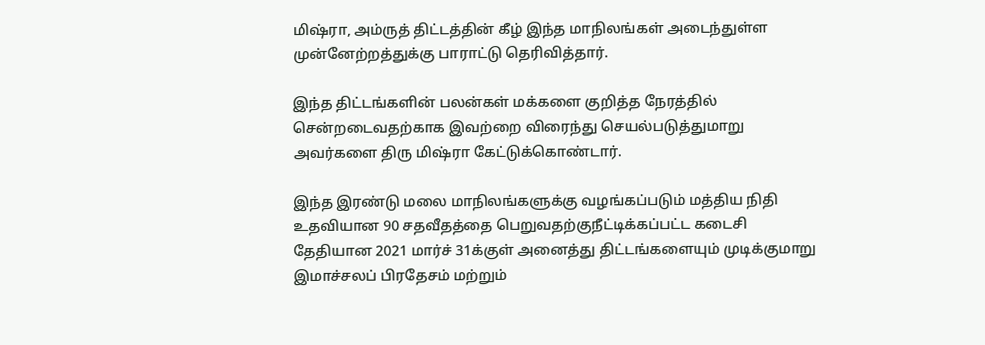மிஷ்ரா, அம்ருத் திட்டத்தின் கீழ் இந்த மாநிலங்கள் அடைந்துள்ள முன்னேற்றத்துக்கு பாராட்டு தெரிவித்தார்.

இந்த திட்டங்களின் பலன்கள் மக்களை குறித்த நேரத்தில் சென்றடைவதற்காக இவற்றை விரைந்து செயல்படுத்துமாறு அவர்களை திரு மிஷ்ரா கேட்டுக்கொண்டார்.

இந்த இரண்டு மலை மாநிலங்களுக்கு வழங்கப்படும் மத்திய நிதி உதவியான 90 சதவீதத்தை பெறுவதற்குநீட்டிக்கப்பட்ட கடைசி தேதியான 2021 மார்ச் 31க்குள் அனைத்து திட்டங்களையும் முடிக்குமாறு இமாச்சலப் பிரதேசம் மற்றும்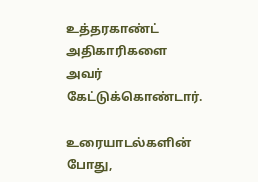உத்தரகாண்ட் அதிகாரிகளை அவர் கேட்டுக்கொண்டார்.

உரையாடல்களின் போது,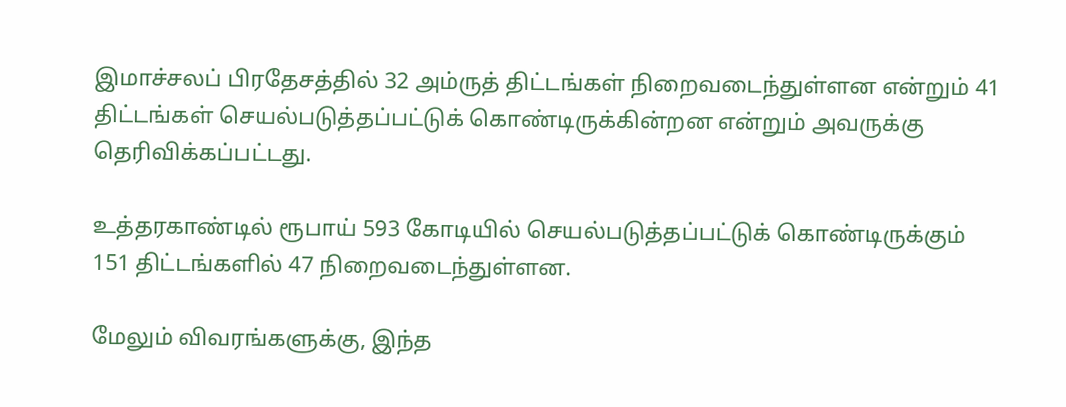இமாச்சலப் பிரதேசத்தில் 32 அம்ருத் திட்டங்கள் நிறைவடைந்துள்ளன என்றும் 41 திட்டங்கள் செயல்படுத்தப்பட்டுக் கொண்டிருக்கின்றன என்றும் அவருக்கு தெரிவிக்கப்பட்டது.

உத்தரகாண்டில் ரூபாய் 593 கோடியில் செயல்படுத்தப்பட்டுக் கொண்டிருக்கும் 151 திட்டங்களில் 47 நிறைவடைந்துள்ளன.

மேலும் விவரங்களுக்கு, இந்த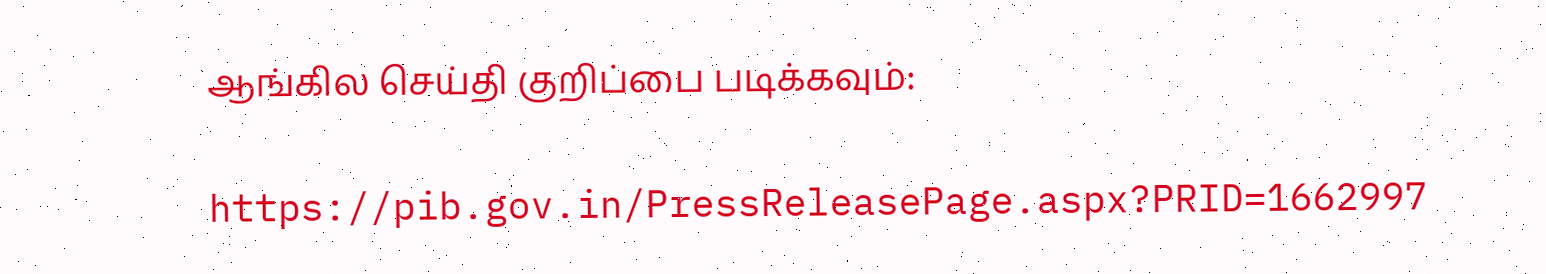ஆங்கில செய்தி குறிப்பை படிக்கவும்:

https://pib.gov.in/PressReleasePage.aspx?PRID=1662997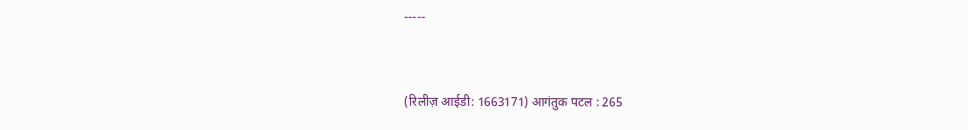-----


(रिलीज़ आईडी: 1663171) आगंतुक पटल : 265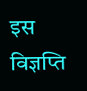इस विज्ञप्ति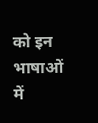को इन भाषाओं में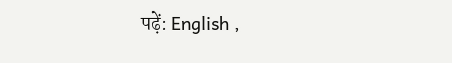पढ़ें: English ,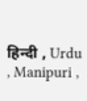हिन्दी , Urdu , Manipuri ,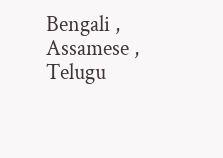Bengali , Assamese , Telugu